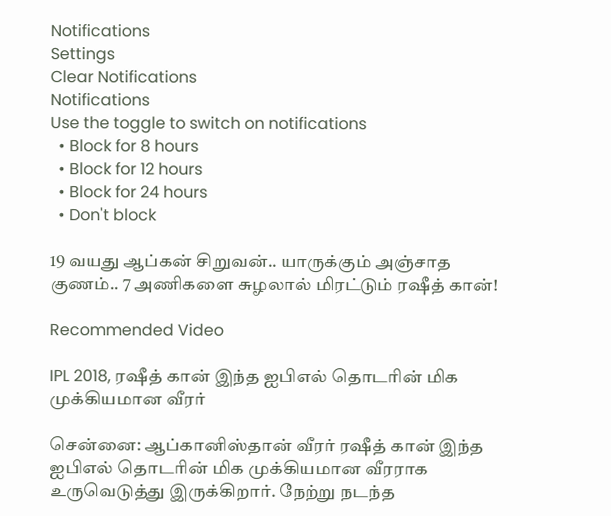Notifications
Settings
Clear Notifications
Notifications
Use the toggle to switch on notifications
  • Block for 8 hours
  • Block for 12 hours
  • Block for 24 hours
  • Don't block

19 வயது ஆப்கன் சிறுவன்.. யாருக்கும் அஞ்சாத குணம்.. 7 அணிகளை சுழலால் மிரட்டும் ரஷீத் கான்!

Recommended Video

IPL 2018, ரஷீத் கான் இந்த ஐபிஎல் தொடரின் மிக முக்கியமான வீரர்

சென்னை: ஆப்கானிஸ்தான் வீரர் ரஷீத் கான் இந்த ஐபிஎல் தொடரின் மிக முக்கியமான வீரராக உருவெடுத்து இருக்கிறார். நேற்று நடந்த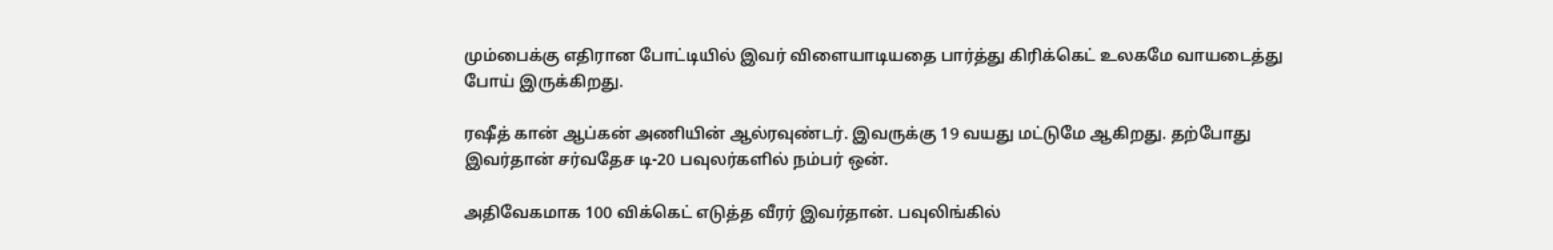மும்பைக்கு எதிரான போட்டியில் இவர் விளையாடியதை பார்த்து கிரிக்கெட் உலகமே வாயடைத்து போய் இருக்கிறது.

ரஷீத் கான் ஆப்கன் அணியின் ஆல்ரவுண்டர். இவருக்கு 19 வயது மட்டுமே ஆகிறது. தற்போது இவர்தான் சர்வதேச டி-20 பவுலர்களில் நம்பர் ஒன்.

அதிவேகமாக 100 விக்கெட் எடுத்த வீரர் இவர்தான். பவுலிங்கில்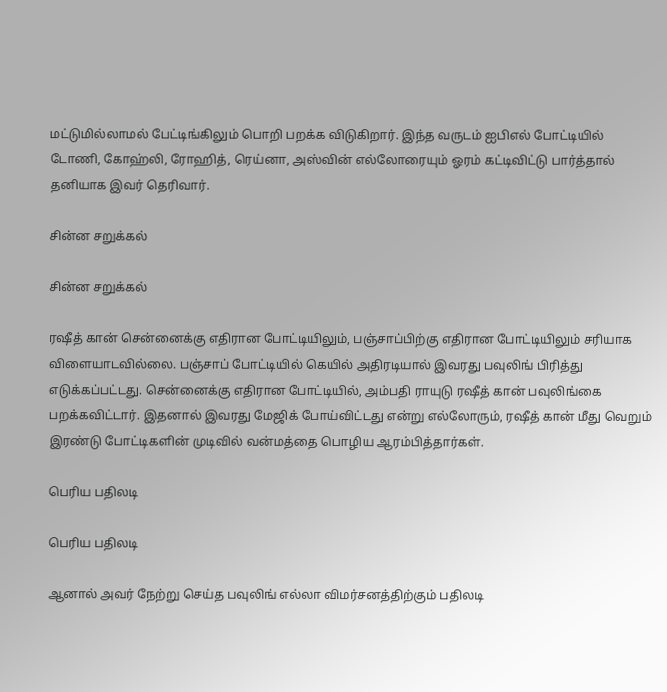மட்டுமில்லாமல் பேட்டிங்கிலும் பொறி பறக்க விடுகிறார். இந்த வருடம் ஐபிஎல் போட்டியில் டோணி, கோஹ்லி, ரோஹித், ரெய்னா, அஸ்வின் எல்லோரையும் ஓரம் கட்டிவிட்டு பார்த்தால் தனியாக இவர் தெரிவார்.

சின்ன சறுக்கல்

சின்ன சறுக்கல்

ரஷீத் கான் சென்னைக்கு எதிரான போட்டியிலும், பஞ்சாப்பிற்கு எதிரான போட்டியிலும் சரியாக விளையாடவில்லை. பஞ்சாப் போட்டியில் கெயில் அதிரடியால் இவரது பவுலிங் பிரித்து எடுக்கப்பட்டது. சென்னைக்கு எதிரான போட்டியில், அம்பதி ராயுடு ரஷீத் கான் பவுலிங்கை பறக்கவிட்டார். இதனால் இவரது மேஜிக் போய்விட்டது என்று எல்லோரும், ரஷீத் கான் மீது வெறும் இரண்டு போட்டிகளின் முடிவில் வன்மத்தை பொழிய ஆரம்பித்தார்கள்.

பெரிய பதிலடி

பெரிய பதிலடி

ஆனால் அவர் நேற்று செய்த பவுலிங் எல்லா விமர்சனத்திற்கும் பதிலடி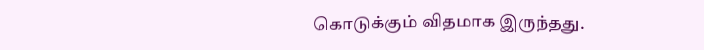கொடுக்கும் விதமாக இருந்தது.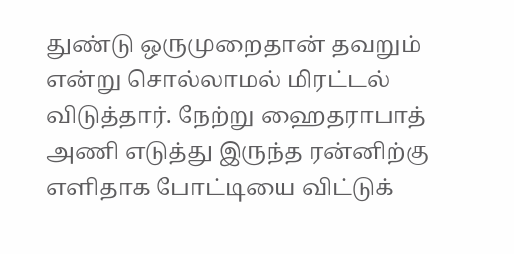துண்டு ஒருமுறைதான் தவறும் என்று சொல்லாமல் மிரட்டல் விடுத்தார். நேற்று ஹைதராபாத் அணி எடுத்து இருந்த ரன்னிற்கு எளிதாக போட்டியை விட்டுக்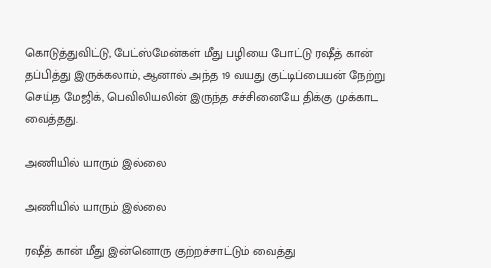கொடுத்துவிட்டு, பேட்ஸ்மேன்கள் மீது பழியை போட்டு ரஷீத் கான் தப்பித்து இருக்கலாம், ஆனால் அந்த 19 வயது குட்டிப்பையன் நேற்று செய்த மேஜிக், பெவிலியலின் இருந்த சச்சினையே திக்கு முக்காட வைத்தது.

அணியில் யாரும் இல்லை

அணியில் யாரும் இல்லை

ரஷீத் கான் மீது இன்னொரு குற்றச்சாட்டும் வைத்து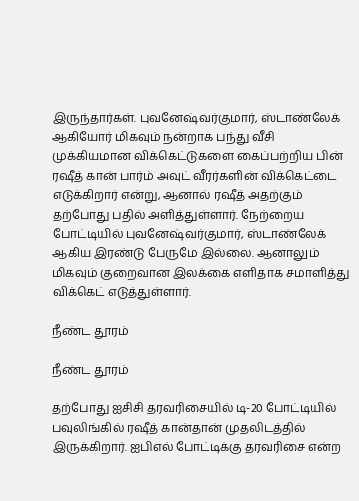இருந்தார்கள். புவனேஷ்வர்குமார், ஸ்டாண்லேக் ஆகியோர் மிகவும் நன்றாக பந்து வீசி முக்கியமான விக்கெட்டுகளை கைப்பற்றிய பின் ரஷீத் கான் பார்ம் அவுட் வீரர்களின் விக்கெட்டை எடுக்கிறார் என்று, ஆனால் ரஷீத் அதற்கும் தற்போது பதில் அளித்துள்ளார். நேற்றைய போட்டியில் புவனேஷ்வர்குமார், ஸ்டாண்லேக் ஆகிய இரண்டு பேருமே இல்லை. ஆனாலும் மிகவும் குறைவான இலக்கை எளிதாக சமாளித்து விக்கெட் எடுத்துள்ளார்.

நீண்ட தூரம்

நீண்ட தூரம்

தற்போது ஐசிசி தரவரிசையில் டி-20 போட்டியில் பவுலிங்கில் ரஷீத் கான்தான் முதலிடத்தில் இருக்கிறார். ஐபிஎல் போட்டிக்கு தரவரிசை என்ற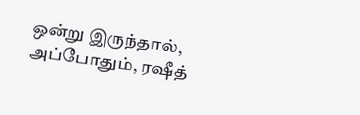ஒன்று இருந்தால், அப்போதும், ரஷீத்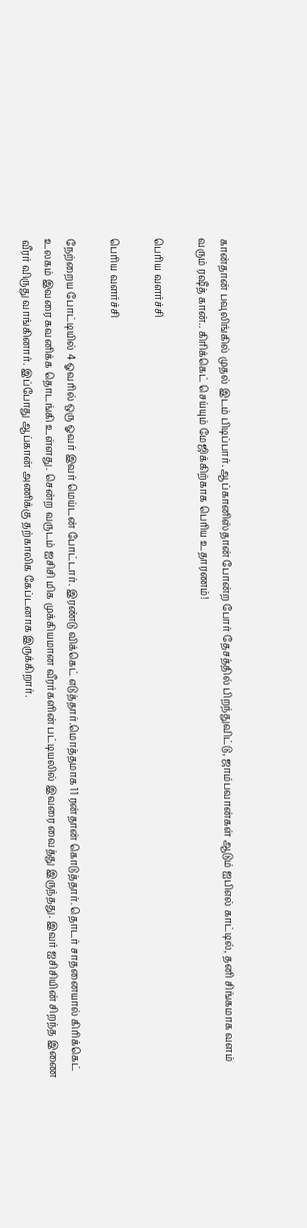கான்தான் பவுலிங்கில் முதல் இடம் பிடிப்பார். ஆப்கானிஸ்தான் போன்ற போர் தேசத்தில் பிறந்துவிட்டு, ஜாம்பவான்கள் ஆடும் ஐபிஎல் காட்டில், தனி சிங்கமாக வளம் வரும் ரஷீத் கான்.. கிரிக்கெட் செய்யும் மேஜிக்கிற்காக பெரிய உதாரணம்!

பெரிய வளர்ச்சி

பெரிய வளர்ச்சி

நேற்றைய போட்டியில் 4 ஓவரில் ஒரு ஓவர் இவர் மெய்டன் போட்டார். இரண்டு விக்கெட் எடுத்தார்.மொத்தமாக 11 ரன்தான் கொடுத்தார். தொடர் சாதனையால் கிரிக்கெட் உலகம் இவரை கவனிக்க தொடங்கி உள்ளது. சென்ற வருடம் ஐசிசி மிக முக்கியமான வீரர்களின் பட்டியலில் இவரை வைத்து இருந்தது. இவர் ஐசிசியின் சிறந்த இணை வீரர் விருது வாங்கினார். இப்போது ஆப்கான் அணிக்கு தற்காலிக கேப்டனாக இருக்கிறார்.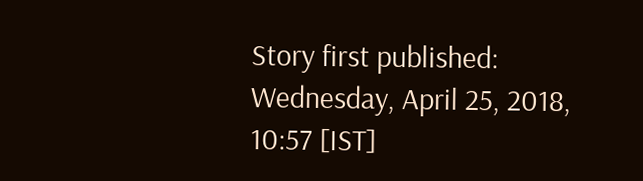Story first published: Wednesday, April 25, 2018, 10:57 [IST]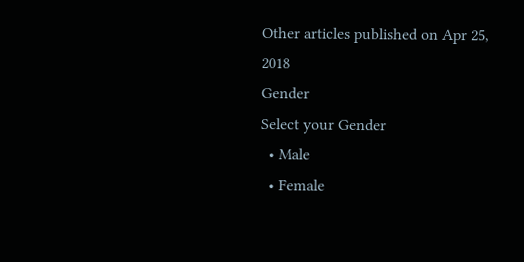Other articles published on Apr 25, 2018
Gender
Select your Gender
  • Male
  • Female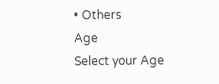• Others
Age
Select your Age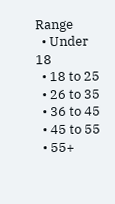Range
  • Under 18
  • 18 to 25
  • 26 to 35
  • 36 to 45
  • 45 to 55
  • 55+